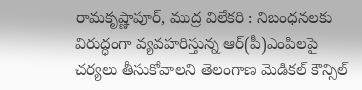రామకృష్ణాపూర్, ముద్ర విలేకరి : నిబంధనలకు విరుద్ధంగా వ్యవహరిస్తున్న ఆర్(పీ)ఎంపిలపై చర్యలు తీసుకోవాలని తెలంగాణ మెడికల్ కౌన్సిల్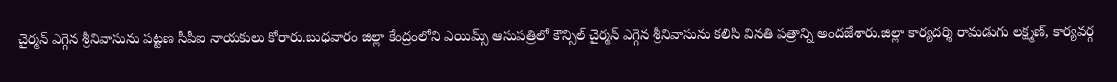చైర్మన్ ఎగ్గెన శ్రీనివాసును పట్టణ సీపీఐ నాయకులు కోరారు.బుధవారం జిల్లా కేంద్రంలోని ఎయిమ్స్ ఆసుపత్రిలో కౌన్సిల్ చైర్మన్ ఎగ్గెన శ్రీనివాసును కలిసి వినతి పత్రాన్ని అందజేశారు.జిల్లా కార్యదర్శి రామడుగు లక్ష్మణ్, కార్యవర్గ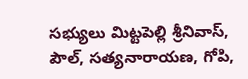సభ్యులు మిట్టపెల్లి శ్రీనివాస్, పౌల్, సత్యనారాయణ, గోపి,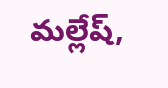మల్లేష్,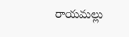రాయమల్లు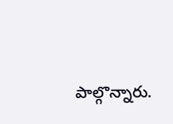పాల్గొన్నారు.